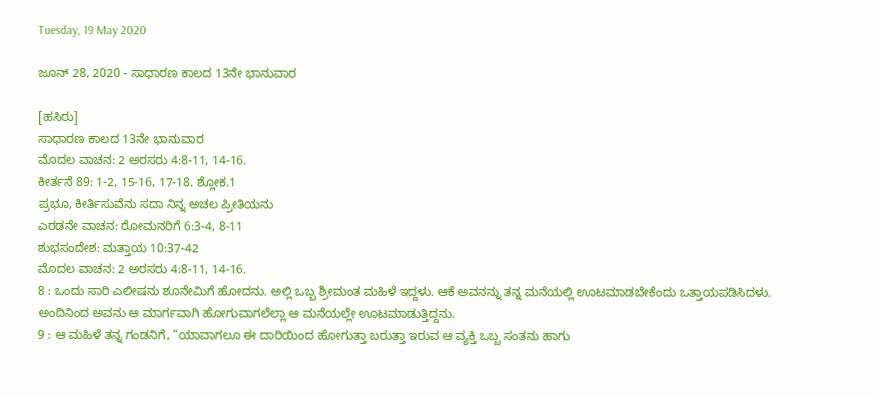Tuesday, 19 May 2020

ಜೂನ್ 28, 2020 - ಸಾಧಾರಣ ಕಾಲದ 13ನೇ ಭಾನುವಾರ

[ಹಸಿರು]
ಸಾಧಾರಣ ಕಾಲದ 13ನೇ ಭಾನುವಾರ
ಮೊದಲ ವಾಚನ: 2 ಅರಸರು 4:8-11, 14-16.
ಕೀರ್ತನೆ 89: 1-2, 15-16, 17-18. ಶ್ಲೋಕ.1
ಪ್ರಭೂ, ಕೀರ್ತಿಸುವೆನು ಸದಾ ನಿನ್ನ ಅಚಲ ಪ್ರೀತಿಯನು
ಎರಡನೇ ವಾಚನ: ರೋಮನರಿಗೆ 6:3-4, 8-11
ಶುಭಸಂದೇಶ: ಮತ್ತಾಯ 10:37-42
ಮೊದಲ ವಾಚನ: 2 ಅರಸರು 4:8-11, 14-16.
8 : ಒಂದು ಸಾರಿ ಎಲೀಷನು ಶೂನೇಮಿಗೆ ಹೋದನು. ಅಲ್ಲಿ ಒಬ್ಬ ಶ್ರೀಮಂತ ಮಹಿಳೆ ಇದ್ದಳು. ಆಕೆ ಅವನನ್ನು ತನ್ನ ಮನೆಯಲ್ಲಿ ಊಟಮಾಡಬೇಕೆಂದು ಒತ್ತಾಯಪಡಿಸಿದಳು. ಅಂದಿನಿಂದ ಅವನು ಆ ಮಾರ್ಗವಾಗಿ ಹೋಗುವಾಗಲೆಲ್ಲಾ ಆ ಮನೆಯಲ್ಲೇ ಊಟಮಾಡುತ್ತಿದ್ದನು.
9 : ಆ ಮಹಿಳೆ ತನ್ನ ಗಂಡನಿಗೆ, “ಯಾವಾಗಲೂ ಈ ದಾರಿಯಿಂದ ಹೋಗುತ್ತಾ ಬರುತ್ತಾ ಇರುವ ಆ ವ್ಯಕ್ತಿ ಒಬ್ಬ ಸಂತನು ಹಾಗು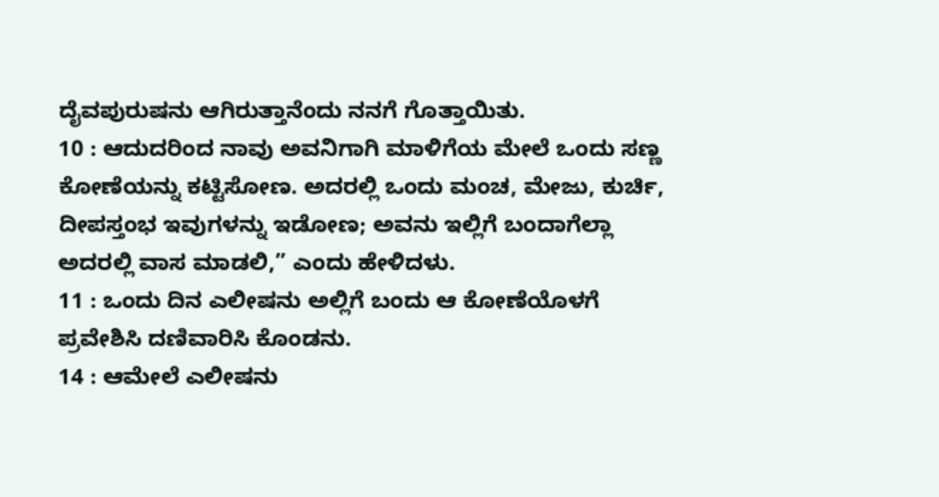ದೈವಪುರುಷನು ಆಗಿರುತ್ತಾನೆಂದು ನನಗೆ ಗೊತ್ತಾಯಿತು.
10 : ಆದುದರಿಂದ ನಾವು ಅವನಿಗಾಗಿ ಮಾಳಿಗೆಯ ಮೇಲೆ ಒಂದು ಸಣ್ಣ ಕೋಣೆಯನ್ನು ಕಟ್ಟಿಸೋಣ. ಅದರಲ್ಲಿ ಒಂದು ಮಂಚ, ಮೇಜು, ಕುರ್ಚಿ, ದೀಪಸ್ತಂಭ ಇವುಗಳನ್ನು ಇಡೋಣ; ಅವನು ಇಲ್ಲಿಗೆ ಬಂದಾಗೆಲ್ಲಾ ಅದರಲ್ಲಿ ವಾಸ ಮಾಡಲಿ,” ಎಂದು ಹೇಳಿದಳು.
11 : ಒಂದು ದಿನ ಎಲೀಷನು ಅಲ್ಲಿಗೆ ಬಂದು ಆ ಕೋಣೆಯೊಳಗೆ ಪ್ರವೇಶಿಸಿ ದಣಿವಾರಿಸಿ ಕೊಂಡನು.
14 : ಆಮೇಲೆ ಎಲೀಷನು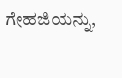ಗೇಹಜಿಯನ್ನು,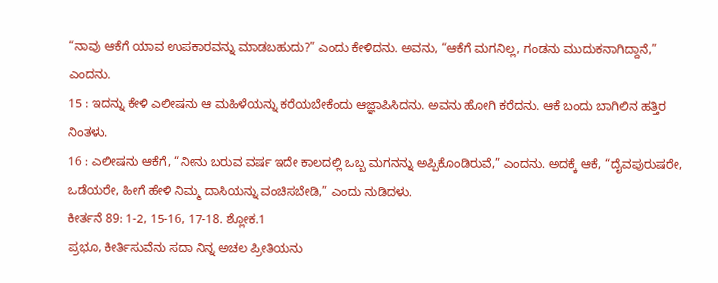“ನಾವು ಆಕೆಗೆ ಯಾವ ಉಪಕಾರವನ್ನು ಮಾಡಬಹುದು?” ಎಂದು ಕೇಳಿದನು. ಅವನು, “ಆಕೆಗೆ ಮಗನಿಲ್ಲ, ಗಂಡನು ಮುದುಕನಾಗಿದ್ದಾನೆ,” ಎಂದನು.
15 : ಇದನ್ನು ಕೇಳಿ ಎಲೀಷನು ಆ ಮಹಿಳೆಯನ್ನು ಕರೆಯಬೇಕೆಂದು ಆಜ್ಞಾಪಿಸಿದನು. ಅವನು ಹೋಗಿ ಕರೆದನು. ಆಕೆ ಬಂದು ಬಾಗಿಲಿನ ಹತ್ತಿರ ನಿಂತಳು.
16 : ಎಲೀಷನು ಆಕೆಗೆ, “ನೀನು ಬರುವ ವರ್ಷ ಇದೇ ಕಾಲದಲ್ಲಿ ಒಬ್ಬ ಮಗನನ್ನು ಅಪ್ಪಿಕೊಂಡಿರುವೆ,” ಎಂದನು. ಅದಕ್ಕೆ ಆಕೆ, “ದೈವಪುರುಷರೇ, ಒಡೆಯರೇ, ಹೀಗೆ ಹೇಳಿ ನಿಮ್ಮ ದಾಸಿಯನ್ನು ವಂಚಿಸಬೇಡಿ,” ಎಂದು ನುಡಿದಳು.
ಕೀರ್ತನೆ 89: 1-2, 15-16, 17-18. ಶ್ಲೋಕ.1
ಪ್ರಭೂ, ಕೀರ್ತಿಸುವೆನು ಸದಾ ನಿನ್ನ ಅಚಲ ಪ್ರೀತಿಯನು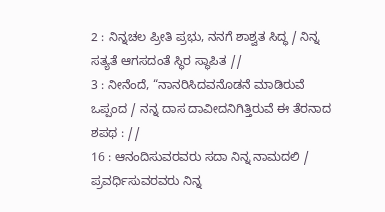2 : ನಿನ್ನಚಲ ಪ್ರೀತಿ ಪ್ರಭು, ನನಗೆ ಶಾಶ್ವತ ಸಿದ್ಧ / ನಿನ್ನ ಸತ್ಯತೆ ಆಗಸದಂತೆ ಸ್ಥಿರ ಸ್ಥಾಪಿತ //
3 : ನೀನೆಂದೆ, “ನಾನರಿಸಿದವನೊಡನೆ ಮಾಡಿರುವೆ ಒಪ್ಪಂದ / ನನ್ನ ದಾಸ ದಾವೀದನಿಗಿತ್ತಿರುವೆ ಈ ತೆರನಾದ ಶಪಥ : //
16 : ಆನಂದಿಸುವರವರು ಸದಾ ನಿನ್ನ ನಾಮದಲಿ / ಪ್ರವರ್ಧಿಸುವರವರು ನಿನ್ನ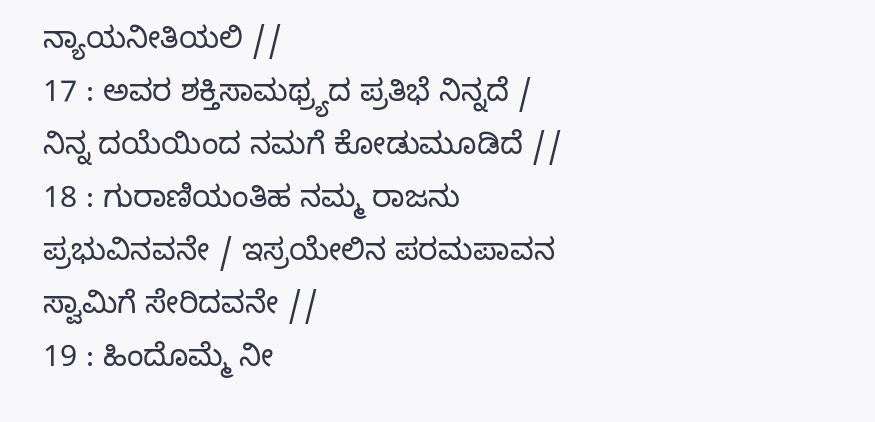ನ್ಯಾಯನೀತಿಯಲಿ //
17 : ಅವರ ಶಕ್ತಿಸಾಮಥ್ರ್ಯದ ಪ್ರತಿಭೆ ನಿನ್ನದೆ / ನಿನ್ನ ದಯೆಯಿಂದ ನಮಗೆ ಕೋಡುಮೂಡಿದೆ //
18 : ಗುರಾಣಿಯಂತಿಹ ನಮ್ಮ ರಾಜನು ಪ್ರಭುವಿನವನೇ / ಇಸ್ರಯೇಲಿನ ಪರಮಪಾವನ ಸ್ವಾಮಿಗೆ ಸೇರಿದವನೇ //
19 : ಹಿಂದೊಮ್ಮೆ ನೀ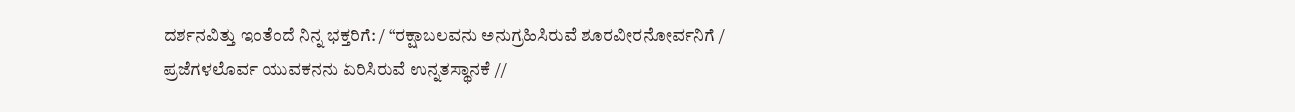ದರ್ಶನವಿತ್ತು ಇಂತೆಂದೆ ನಿನ್ನ ಭಕ್ತರಿಗೆ: / “ರಕ್ಷಾಬಲವನು ಅನುಗ್ರಹಿಸಿರುವೆ ಶೂರವೀರನೋರ್ವನಿಗೆ / ಪ್ರಜೆಗಳಲೊರ್ವ ಯುವಕನನು ಏರಿಸಿರುವೆ ಉನ್ನತಸ್ಥಾನಕೆ //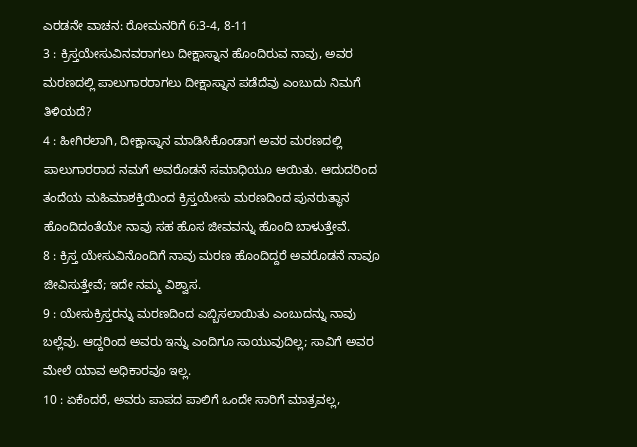ಎರಡನೇ ವಾಚನ: ರೋಮನರಿಗೆ 6:3-4, 8-11
3 : ಕ್ರಿಸ್ತಯೇಸುವಿನವರಾಗಲು ದೀಕ್ಷಾಸ್ನಾನ ಹೊಂದಿರುವ ನಾವು, ಅವರ ಮರಣದಲ್ಲಿ ಪಾಲುಗಾರರಾಗಲು ದೀಕ್ಷಾಸ್ನಾನ ಪಡೆದೆವು ಎಂಬುದು ನಿಮಗೆ ತಿಳಿಯದೆ?
4 : ಹೀಗಿರಲಾಗಿ, ದೀಕ್ಷಾಸ್ನಾನ ಮಾಡಿಸಿಕೊಂಡಾಗ ಅವರ ಮರಣದಲ್ಲಿ ಪಾಲುಗಾರರಾದ ನಮಗೆ ಅವರೊಡನೆ ಸಮಾಧಿಯೂ ಆಯಿತು. ಆದುದರಿಂದ ತಂದೆಯ ಮಹಿಮಾಶಕ್ತಿಯಿಂದ ಕ್ರಿಸ್ತಯೇಸು ಮರಣದಿಂದ ಪುನರುತ್ಥಾನ ಹೊಂದಿದಂತೆಯೇ ನಾವು ಸಹ ಹೊಸ ಜೀವವನ್ನು ಹೊಂದಿ ಬಾಳುತ್ತೇವೆ.
8 : ಕ್ರಿಸ್ತ ಯೇಸುವಿನೊಂದಿಗೆ ನಾವು ಮರಣ ಹೊಂದಿದ್ದರೆ ಅವರೊಡನೆ ನಾವೂ ಜೀವಿಸುತ್ತೇವೆ; ಇದೇ ನಮ್ಮ ವಿಶ್ವಾಸ.
9 : ಯೇಸುಕ್ರಿಸ್ತರನ್ನು ಮರಣದಿಂದ ಎಬ್ಬಿಸಲಾಯಿತು ಎಂಬುದನ್ನು ನಾವು ಬಲ್ಲೆವು. ಆದ್ದರಿಂದ ಅವರು ಇನ್ನು ಎಂದಿಗೂ ಸಾಯುವುದಿಲ್ಲ; ಸಾವಿಗೆ ಅವರ ಮೇಲೆ ಯಾವ ಅಧಿಕಾರವೂ ಇಲ್ಲ.
10 : ಏಕೆಂದರೆ, ಅವರು ಪಾಪದ ಪಾಲಿಗೆ ಒಂದೇ ಸಾರಿಗೆ ಮಾತ್ರವಲ್ಲ,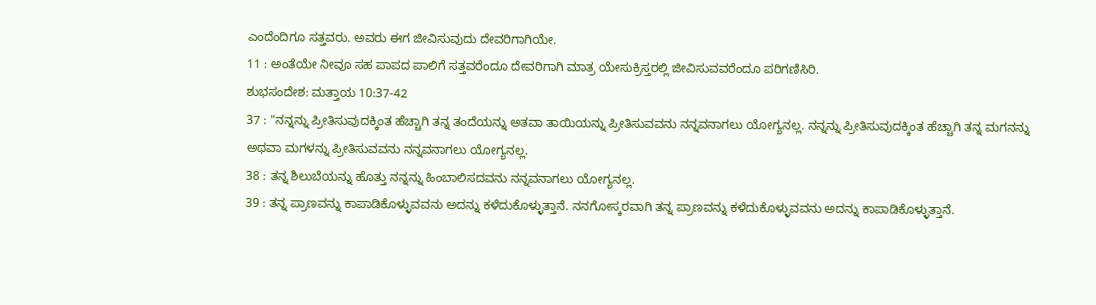ಎಂದೆಂದಿಗೂ ಸತ್ತವರು. ಅವರು ಈಗ ಜೀವಿಸುವುದು ದೇವರಿಗಾಗಿಯೇ.
11 : ಅಂತೆಯೇ ನೀವೂ ಸಹ ಪಾಪದ ಪಾಲಿಗೆ ಸತ್ತವರೆಂದೂ ದೇವರಿಗಾಗಿ ಮಾತ್ರ ಯೇಸುಕ್ರಿಸ್ತರಲ್ಲಿ ಜೀವಿಸುವವರೆಂದೂ ಪರಿಗಣಿಸಿರಿ.
ಶುಭಸಂದೇಶ: ಮತ್ತಾಯ 10:37-42
37 : "ನನ್ನನ್ನು ಪ್ರೀತಿಸುವುದಕ್ಕಿಂತ ಹೆಚ್ಚಾಗಿ ತನ್ನ ತಂದೆಯನ್ನು ಅತವಾ ತಾಯಿಯನ್ನು ಪ್ರೀತಿಸುವವನು ನನ್ನವನಾಗಲು ಯೋಗ್ಯನಲ್ಲ. ನನ್ನನ್ನು ಪ್ರೀತಿಸುವುದಕ್ಕಿಂತ ಹೆಚ್ಚಾಗಿ ತನ್ನ ಮಗನನ್ನು ಅಥವಾ ಮಗಳನ್ನು ಪ್ರೀತಿಸುವವನು ನನ್ನವನಾಗಲು ಯೋಗ್ಯನಲ್ಲ.
38 : ತನ್ನ ಶಿಲುಬೆಯನ್ನು ಹೊತ್ತು ನನ್ನನ್ನು ಹಿಂಬಾಲಿಸದವನು ನನ್ನವನಾಗಲು ಯೋಗ್ಯನಲ್ಲ.
39 : ತನ್ನ ಪ್ರಾಣವನ್ನು ಕಾಪಾಡಿಕೊಳ್ಳುವವನು ಅದನ್ನು ಕಳೆದುಕೊಳ್ಳುತ್ತಾನೆ. ನನಗೋಸ್ಕರವಾಗಿ ತನ್ನ ಪ್ರಾಣವನ್ನು ಕಳೆದುಕೊಳ್ಳುವವನು ಅದನ್ನು ಕಾಪಾಡಿಕೊಳ್ಳುತ್ತಾನೆ.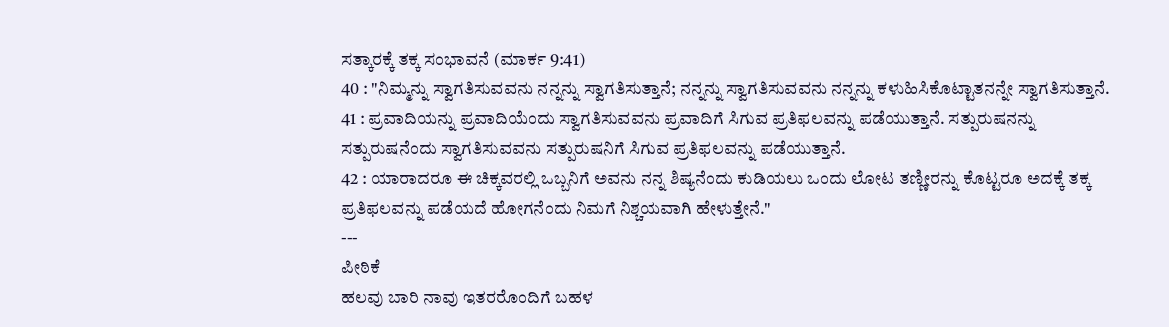ಸತ್ಕಾರಕ್ಕೆ ತಕ್ಕ ಸಂಭಾವನೆ (ಮಾರ್ಕ 9:41)
40 : "ನಿಮ್ಮನ್ನು ಸ್ವಾಗತಿಸುವವನು ನನ್ನನ್ನು ಸ್ವಾಗತಿಸುತ್ತಾನೆ; ನನ್ನನ್ನು ಸ್ವಾಗತಿಸುವವನು ನನ್ನನ್ನು ಕಳುಹಿಸಿಕೊಟ್ಟಾತನನ್ನೇ ಸ್ವಾಗತಿಸುತ್ತಾನೆ.
41 : ಪ್ರವಾದಿಯನ್ನು ಪ್ರವಾದಿಯೆಂದು ಸ್ವಾಗತಿಸುವವನು ಪ್ರವಾದಿಗೆ ಸಿಗುವ ಪ್ರತಿಫಲವನ್ನು ಪಡೆಯುತ್ತಾನೆ. ಸತ್ಪುರುಷನನ್ನು ಸತ್ಪುರುಷನೆಂದು ಸ್ವಾಗತಿಸುವವನು ಸತ್ಪುರುಷನಿಗೆ ಸಿಗುವ ಪ್ರತಿಫಲವನ್ನು ಪಡೆಯುತ್ತಾನೆ.
42 : ಯಾರಾದರೂ ಈ ಚಿಕ್ಕವರಲ್ಲಿ ಒಬ್ಬನಿಗೆ ಅವನು ನನ್ನ ಶಿಷ್ಯನೆಂದು ಕುಡಿಯಲು ಒಂದು ಲೋಟ ತಣ್ಣೀರನ್ನು ಕೊಟ್ಟರೂ ಅದಕ್ಕೆ ತಕ್ಕ ಪ್ರತಿಫಲವನ್ನು ಪಡೆಯದೆ ಹೋಗನೆಂದು ನಿಮಗೆ ನಿಶ್ಚಯವಾಗಿ ಹೇಳುತ್ತೇನೆ."
---
ಪೀಠಿಕೆ
ಹಲವು ಬಾರಿ ನಾವು ಇತರರೊಂದಿಗೆ ಬಹಳ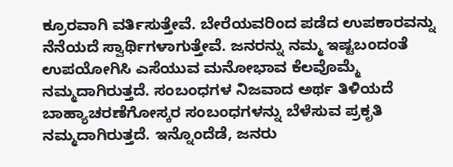ಕ್ರೂರವಾಗಿ ವರ್ತಿಸುತ್ತೇವೆ. ಬೇರೆಯವರಿಂದ ಪಡೆದ ಉಪಕಾರವನ್ನು ನೆನೆಯದೆ ಸ್ವಾರ್ಥಿಗಳಾಗುತ್ತೇವೆ. ಜನರನ್ನು ನಮ್ಮ ಇಷ್ಟಬಂದಂತೆ ಉಪಯೋಗಿಸಿ ಎಸೆಯುವ ಮನೋಭಾವ ಕೆಲವೊಮ್ಮೆ ನಮ್ಮದಾಗಿರುತ್ತದೆ. ಸಂಬಂಧಗಳ ನಿಜವಾದ ಅರ್ಥ ತಿಳಿಯದೆ ಬಾಹ್ಯಾಚರಣೆಗೋಸ್ಕರ ಸಂಬಂಧಗಳನ್ನು ಬೆಳೆಸುವ ಪ್ರಕೃತಿ ನಮ್ಮದಾಗಿರುತ್ತದೆ. ಇನ್ನೊಂದೆಡೆ, ಜನರು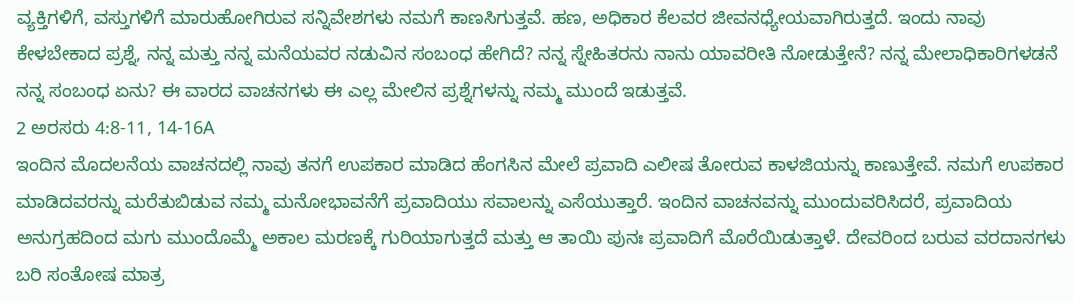ವ್ಯಕ್ತಿಗಳಿಗೆ, ವಸ್ತುಗಳಿಗೆ ಮಾರುಹೋಗಿರುವ ಸನ್ನಿವೇಶಗಳು ನಮಗೆ ಕಾಣಸಿಗುತ್ತವೆ. ಹಣ, ಅಧಿಕಾರ ಕೆಲವರ ಜೀವನಧ್ಯೇಯವಾಗಿರುತ್ತದೆ. ಇಂದು ನಾವು ಕೇಳಬೇಕಾದ ಪ್ರಶ್ನೆ, ನನ್ನ ಮತ್ತು ನನ್ನ ಮನೆಯವರ ನಡುವಿನ ಸಂಬಂಧ ಹೇಗಿದೆ? ನನ್ನ ಸ್ನೇಹಿತರನು ನಾನು ಯಾವರೀತಿ ನೋಡುತ್ತೇನೆ? ನನ್ನ ಮೇಲಾಧಿಕಾರಿಗಳಡನೆ ನನ್ನ ಸಂಬಂಧ ಏನು? ಈ ವಾರದ ವಾಚನಗಳು ಈ ಎಲ್ಲ ಮೇಲಿನ ಪ್ರಶ್ನೆಗಳನ್ನು ನಮ್ಮ ಮುಂದೆ ಇಡುತ್ತವೆ.
2 ಅರಸರು 4:8-11, 14-16A
ಇಂದಿನ ಮೊದಲನೆಯ ವಾಚನದಲ್ಲಿ ನಾವು ತನಗೆ ಉಪಕಾರ ಮಾಡಿದ ಹೆಂಗಸಿನ ಮೇಲೆ ಪ್ರವಾದಿ ಎಲೀಷ ತೋರುವ ಕಾಳಜಿಯನ್ನು ಕಾಣುತ್ತೇವೆ. ನಮಗೆ ಉಪಕಾರ ಮಾಡಿದವರನ್ನು ಮರೆತುಬಿಡುವ ನಮ್ಮ ಮನೋಭಾವನೆಗೆ ಪ್ರವಾದಿಯು ಸವಾಲನ್ನು ಎಸೆಯುತ್ತಾರೆ. ಇಂದಿನ ವಾಚನವನ್ನು ಮುಂದುವರಿಸಿದರೆ, ಪ್ರವಾದಿಯ ಅನುಗ್ರಹದಿಂದ ಮಗು ಮುಂದೊಮ್ಮೆ ಅಕಾಲ ಮರಣಕ್ಕೆ ಗುರಿಯಾಗುತ್ತದೆ ಮತ್ತು ಆ ತಾಯಿ ಪುನಃ ಪ್ರವಾದಿಗೆ ಮೊರೆಯಿಡುತ್ತಾಳೆ. ದೇವರಿಂದ ಬರುವ ವರದಾನಗಳು ಬರಿ ಸಂತೋಷ ಮಾತ್ರ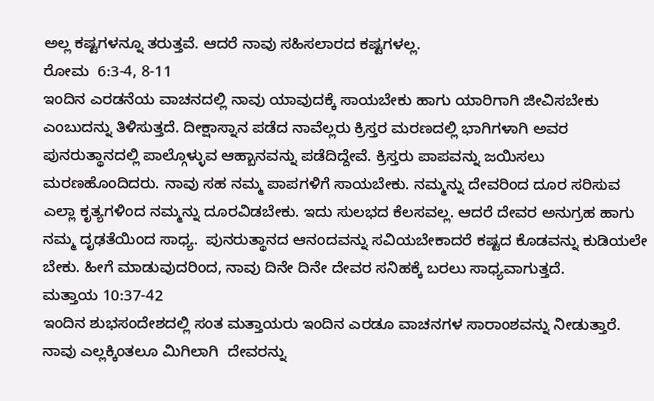ಅಲ್ಲ ಕಷ್ಟಗಳನ್ನೂ ತರುತ್ತವೆ. ಆದರೆ ನಾವು ಸಹಿಸಲಾರದ ಕಷ್ಟಗಳಲ್ಲ.
ರೋಮ  6:3-4, 8-11
ಇಂದಿನ ಎರಡನೆಯ ವಾಚನದಲ್ಲಿ ನಾವು ಯಾವುದಕ್ಕೆ ಸಾಯಬೇಕು ಹಾಗು ಯಾರಿಗಾಗಿ ಜೀವಿಸಬೇಕು ಎಂಬುದನ್ನು ತಿಳಿಸುತ್ತದೆ. ದೀಕ್ಷಾಸ್ನಾನ ಪಡೆದ ನಾವೆಲ್ಲರು ಕ್ರಿಸ್ತರ ಮರಣದಲ್ಲಿ ಭಾಗಿಗಳಾಗಿ ಅವರ ಪುನರುತ್ಥಾನದಲ್ಲಿ ಪಾಲ್ಗೊಳ್ಳುವ ಆಹ್ಬಾನವನ್ನು ಪಡೆದಿದ್ದೇವೆ. ಕ್ರಿಸ್ತರು ಪಾಪವನ್ನು ಜಯಿಸಲು ಮರಣಹೊಂದಿದರು. ನಾವು ಸಹ ನಮ್ಮ ಪಾಪಗಳಿಗೆ ಸಾಯಬೇಕು. ನಮ್ಮನ್ನು ದೇವರಿಂದ ದೂರ ಸರಿಸುವ ಎಲ್ಲಾ ಕೃತ್ಯಗಳಿಂದ ನಮ್ಮನ್ನು ದೂರವಿಡಬೇಕು. ಇದು ಸುಲಭದ ಕೆಲಸವಲ್ಲ. ಆದರೆ ದೇವರ ಅನುಗ್ರಹ ಹಾಗು ನಮ್ಮ ದೃಢತೆಯಿಂದ ಸಾಧ್ಯ.  ಪುನರುತ್ಥಾನದ ಆನಂದವನ್ನು ಸವಿಯಬೇಕಾದರೆ ಕಷ್ಟದ ಕೊಡವನ್ನು ಕುಡಿಯಲೇ ಬೇಕು. ಹೀಗೆ ಮಾಡುವುದರಿಂದ, ನಾವು ದಿನೇ ದಿನೇ ದೇವರ ಸನಿಹಕ್ಕೆ ಬರಲು ಸಾಧ್ಯವಾಗುತ್ತದೆ.
ಮತ್ತಾಯ 10:37-42
ಇಂದಿನ ಶುಭಸಂದೇಶದಲ್ಲಿ ಸಂತ ಮತ್ತಾಯರು ಇಂದಿನ ಎರಡೂ ವಾಚನಗಳ ಸಾರಾಂಶವನ್ನು ನೀಡುತ್ತಾರೆ. ನಾವು ಎಲ್ಲಕ್ಕಿಂತಲೂ ಮಿಗಿಲಾಗಿ  ದೇವರನ್ನು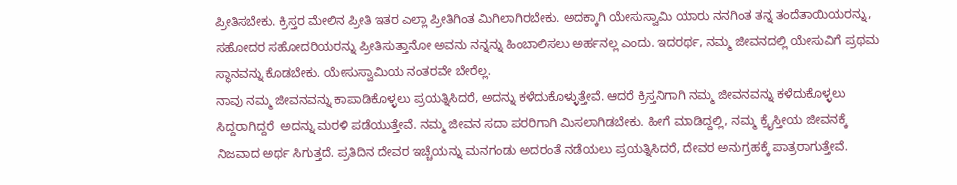ಪ್ರೀತಿಸಬೇಕು. ಕ್ರಿಸ್ತರ ಮೇಲಿನ ಪ್ರೀತಿ ಇತರ ಎಲ್ಲಾ ಪ್ರೀತಿಗಿಂತ ಮಿಗಿಲಾಗಿರಬೇಕು. ಅದಕ್ಕಾಗಿ ಯೇಸುಸ್ವಾಮಿ ಯಾರು ನನಗಿಂತ ತನ್ನ ತಂದೆತಾಯಿಯರನ್ನು, ಸಹೋದರ ಸಹೋದರಿಯರನ್ನು ಪ್ರೀತಿಸುತ್ತಾನೋ ಅವನು ನನ್ನನ್ನು ಹಿಂಬಾಲಿಸಲು ಅರ್ಹನಲ್ಲ ಎಂದು. ಇದರರ್ಥ, ನಮ್ಮ ಜೀವನದಲ್ಲಿ ಯೇಸುವಿಗೆ ಪ್ರಥಮ ಸ್ಥಾನವನ್ನು ಕೊಡಬೇಕು. ಯೇಸುಸ್ವಾಮಿಯ ನಂತರವೇ ಬೇರೆಲ್ಲ.
ನಾವು ನಮ್ಮ ಜೀವನವನ್ನು ಕಾಪಾಡಿಕೊಳ್ಳಲು ಪ್ರಯತ್ನಿಸಿದರೆ, ಅದನ್ನು ಕಳೆದುಕೊಳ್ಳುತ್ತೇವೆ. ಆದರೆ ಕ್ರಿಸ್ತನಿಗಾಗಿ ನಮ್ಮ ಜೀವನವನ್ನು ಕಳೆದುಕೊಳ್ಳಲು ಸಿದ್ದರಾಗಿದ್ದರೆ  ಅದನ್ನು ಮರಳಿ ಪಡೆಯುತ್ತೇವೆ. ನಮ್ಮ ಜೀವನ ಸದಾ ಪರರಿಗಾಗಿ ಮಿಸಲಾಗಿಡಬೇಕು. ಹೀಗೆ ಮಾಡಿದ್ದಲ್ಲಿ, ನಮ್ಮ ಕ್ರೈಸ್ತೀಯ ಜೀವನಕ್ಕೆ ನಿಜವಾದ ಅರ್ಥ ಸಿಗುತ್ತದೆ. ಪ್ರತಿದಿನ ದೇವರ ಇಚ್ಚೆಯನ್ನು ಮನಗಂಡು ಅದರಂತೆ ನಡೆಯಲು ಪ್ರಯತ್ನಿಸಿದರೆ, ದೇವರ ಅನುಗ್ರಹಕ್ಕೆ ಪಾತ್ರರಾಗುತ್ತೇವೆ.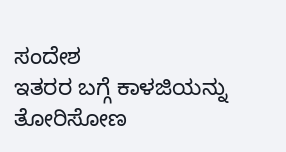ಸಂದೇಶ
ಇತರರ ಬಗ್ಗೆ ಕಾಳಜಿಯನ್ನು ತೋರಿಸೋಣ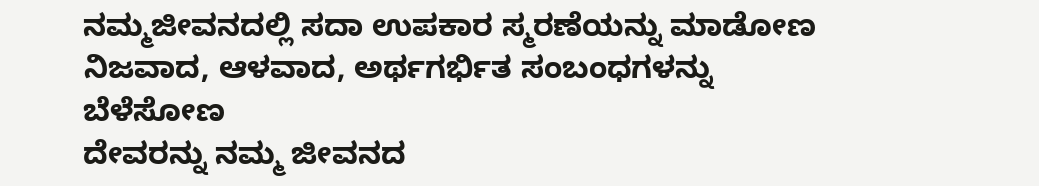ನಮ್ಮಜೀವನದಲ್ಲಿ ಸದಾ ಉಪಕಾರ ಸ್ಮರಣೆಯನ್ನು ಮಾಡೋಣ
ನಿಜವಾದ, ಆಳವಾದ, ಅರ್ಥಗರ್ಭಿತ ಸಂಬಂಧಗಳನ್ನು ಬೆಳೆಸೋಣ
ದೇವರನ್ನು ನಮ್ಮ ಜೀವನದ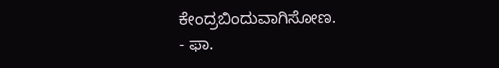ಕೇಂದ್ರಬಿಂದುವಾಗಿಸೋಣ.
- ಫಾ.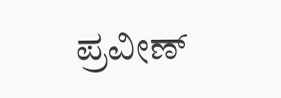ಪ್ರವೀಣ್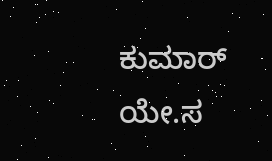ಕುಮಾರ್ ಯೇ.ಸ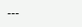---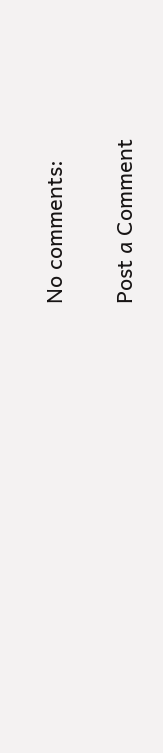No comments:

Post a Comment